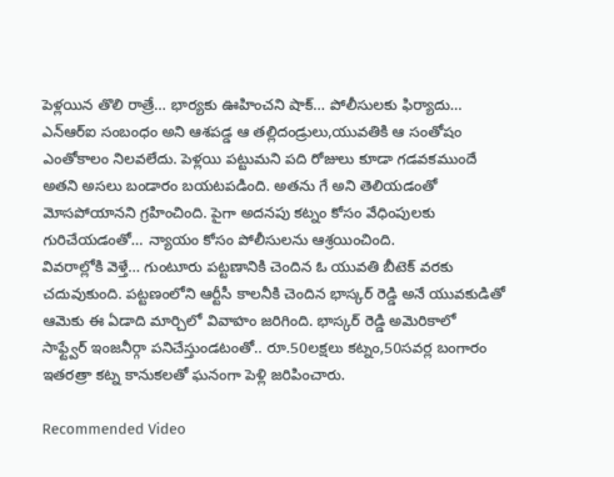పెళ్లయిన తొలి రాత్రే... భార్యకు ఊహించని షాక్... పోలీసులకు ఫిర్యాదు...
ఎన్ఆర్ఐ సంబంధం అని ఆశపడ్డ ఆ తల్లిదండ్రులు,యువతికి ఆ సంతోషం ఎంతోకాలం నిలవలేదు. పెళ్లయి పట్టుమని పది రోజులు కూడా గడవకముందే అతని అసలు బండారం బయటపడింది. అతను గే అని తెలియడంతో మోసపోయానని గ్రహించింది. పైగా అదనపు కట్నం కోసం వేధింపులకు గురిచేయడంతో... న్యాయం కోసం పోలీసులను ఆశ్రయించింది.
వివరాల్లోకి వెళ్తే... గుంటూరు పట్టణానికి చెందిన ఓ యువతి బీటెక్ వరకు చదువుకుంది. పట్టణంలోని ఆర్టీసీ కాలనీకి చెందిన భాస్కర్ రెడ్డి అనే యువకుడితో ఆమెకు ఈ ఏడాది మార్చిలో వివాహం జరిగింది. భాస్కర్ రెడ్డి అమెరికాలో సాఫ్ట్వేర్ ఇంజనీర్గా పనిచేస్తుండటంతో.. రూ.50లక్షలు కట్నం,50సవర్ల బంగారం ఇతరత్రా కట్న కానుకలతో ఘనంగా పెళ్లి జరిపించారు.

Recommended Video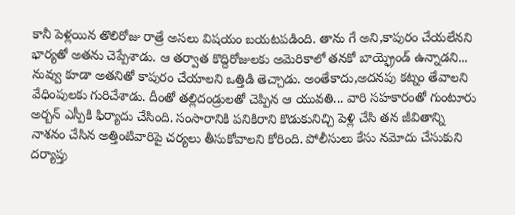కానీ పెళ్లయిన తొలిరోజు రాత్రే అసలు విషయం బయటపడింది. తాను గే అని,కాపురం చేయలేనని భార్యతో అతను చెప్పేశాడు. ఆ తర్వాత కొద్దిరోజులకు అమెరికాలో తనకో బాయ్ఫ్రెండ్ ఉన్నాడని... నువ్వు కూడా అతనితో కాపురం చేయాలని ఒత్తిడి తెచ్చాడు. అంతేకాదు,అదనపు కట్నం తేవాలని వేధింపులకు గురిచేశాడు. దీంతో తల్లిదండ్రులతో చెప్పిన ఆ యువతి... వారి సహకారంతో గుంటూరు అర్బన్ ఎస్పీకి ఫిర్యాదు చేసింది. సంసారానికి పనికిరాని కొడుకునిచ్చి పెళ్లి చేసి తన జీవితాన్ని నాశనం చేసిన అత్తింటివారిపై చర్యలు తీసుకోవాలని కోరింది. పోలీసులు కేసు నమోదు చేసుకుని దర్యాప్తు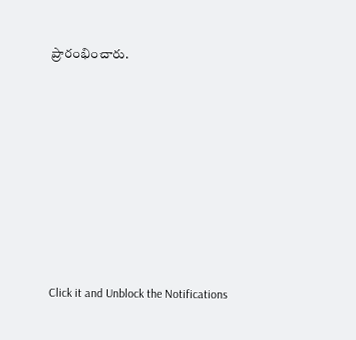ప్రారంభించారు.












Click it and Unblock the Notifications